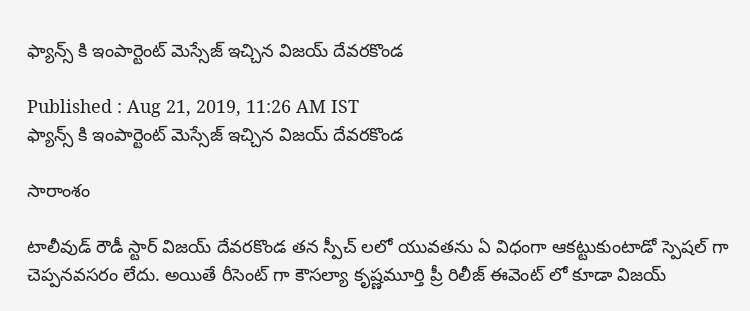ఫ్యాన్స్ కి ఇంపార్టెంట్ మెస్సేజ్ ఇచ్చిన విజయ్ దేవరకొండ

Published : Aug 21, 2019, 11:26 AM IST
ఫ్యాన్స్ కి ఇంపార్టెంట్ మెస్సేజ్ ఇచ్చిన విజయ్ దేవరకొండ

సారాంశం

టాలీవుడ్ రౌడీ స్టార్ విజయ్ దేవరకొండ తన స్పీచ్ లలో యువతను ఏ విధంగా ఆకట్టుకుంటాడో స్పెషల్ గా చెప్పనవసరం లేదు. అయితే రీసెంట్ గా కౌసల్యా కృష్ణమూర్తి ప్రీ రిలీజ్ ఈవెంట్ లో కూడా విజయ్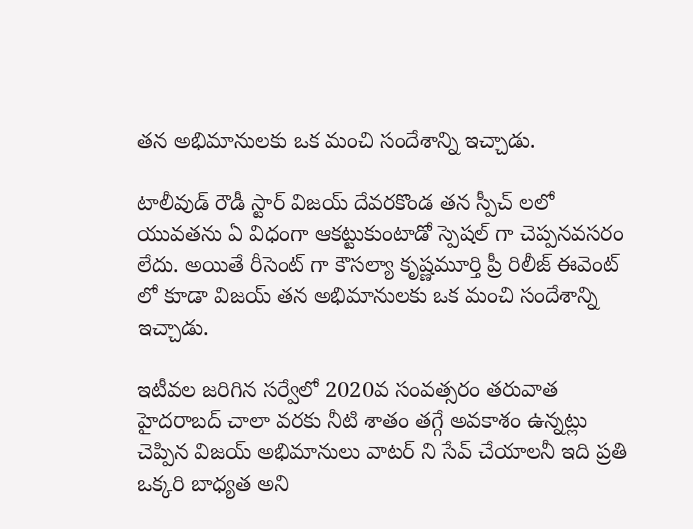తన అభిమానులకు ఒక మంచి సందేశాన్ని ఇచ్చాడు.

టాలీవుడ్ రౌడీ స్టార్ విజయ్ దేవరకొండ తన స్పీచ్ లలో యువతను ఏ విధంగా ఆకట్టుకుంటాడో స్పెషల్ గా చెప్పనవసరం లేదు. అయితే రీసెంట్ గా కౌసల్యా కృష్ణమూర్తి ప్రీ రిలీజ్ ఈవెంట్ లో కూడా విజయ్ తన అభిమానులకు ఒక మంచి సందేశాన్ని ఇచ్చాడు.

ఇటీవల జరిగిన సర్వేలో 2020వ సంవత్సరం తరువాత హైదరాబద్ చాలా వరకు నీటి శాతం తగ్గే అవకాశం ఉన్నట్లు చెప్పిన విజయ్ అభిమానులు వాటర్ ని సేవ్ చేయాలనీ ఇది ప్రతి ఒక్కరి బాధ్యత అని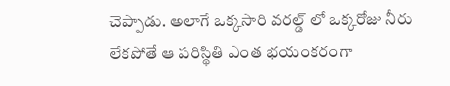చెప్పాడు. అలాగే ఒక్కసారి వరల్డ్ లో ఒక్కరోజు నీరు లేకపోతే ఆ పరిస్థితి ఎంత భయంకరంగా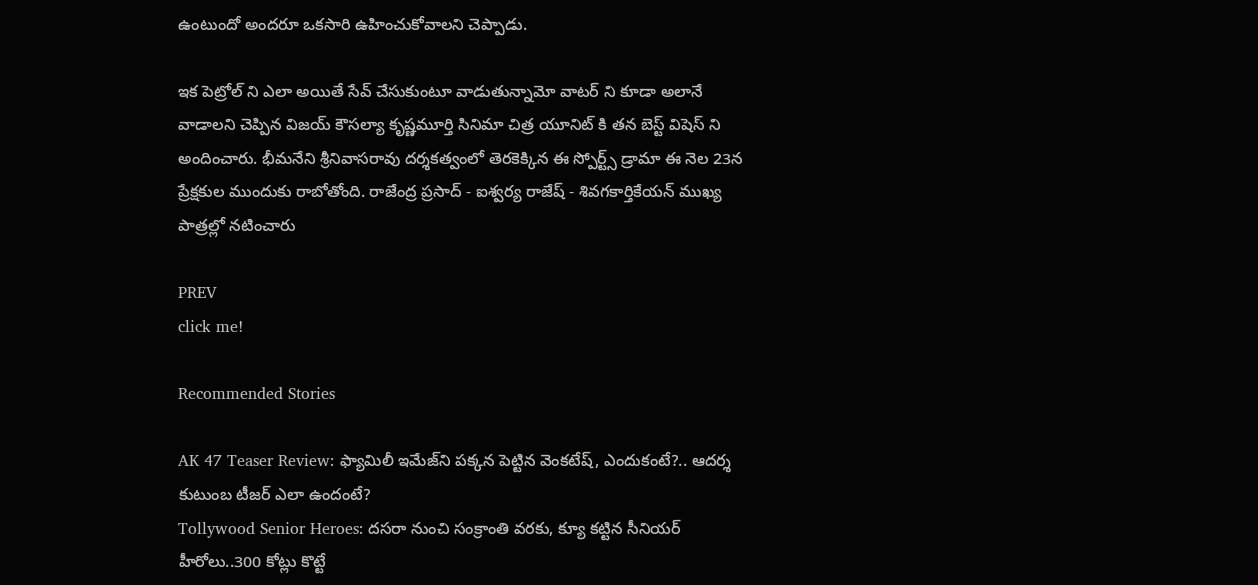ఉంటుందో అందరూ ఒకసారి ఉహించుకోవాలని చెప్పాడు.

ఇక పెట్రోల్ ని ఎలా అయితే సేవ్ చేసుకుంటూ వాడుతున్నామో వాటర్ ని కూడా అలానే వాడాలని చెప్పిన విజయ్ కౌసల్యా కృష్ణమూర్తి సినిమా చిత్ర యూనిట్ కి తన బెస్ట్ విషెస్ ని అందించారు. భీమనేని శ్రీనివాసరావు దర్శకత్వంలో తెరకెక్కిన ఈ స్పోర్ట్స్ డ్రామా ఈ నెల 23న ప్రేక్షకుల ముందుకు రాబోతోంది. రాజేంద్ర ప్రసాద్ - ఐశ్వర్య రాజేష్ - శివగకార్తికేయన్ ముఖ్య పాత్రల్లో నటించారు

PREV
click me!

Recommended Stories

AK 47 Teaser Review: ఫ్యామిలీ ఇమేజ్‌ని పక్కన పెట్టిన వెంకటేష్‌, ఎందుకంటే?.. ఆదర్శ కుటుంబ టీజర్‌ ఎలా ఉందంటే?
Tollywood Senior Heroes: దసరా నుంచి సంక్రాంతి వరకు, క్యూ కట్టిన సీనియర్ హీరోలు..300 కోట్లు కొట్టే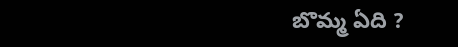బొమ్మ ఏది ?